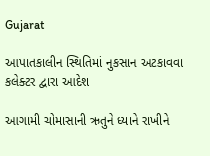Gujarat

આપાતકાલીન સ્થિતિમાં નુકસાન અટકાવવા કલેક્ટર દ્વારા આદેશ

આગામી ચોમાસાની ઋતુને ધ્યાને રાખીને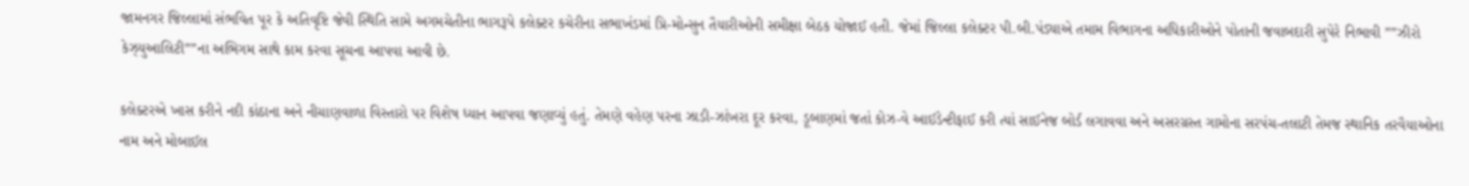જામનગર જિલ્લામાં સંભવિત પૂર કે અતિવૃષ્ટિ જેવી સ્થિતિ સામે અગમચેતીના ભાગરૂપે કલેક્ટર કચેરીના સભાખંડમાં પ્રિ-મોન્સુન તૈયારીઓની સમીક્ષા બેઠક યોજાઈ હતી. જેમાં જિલ્લા કલેક્ટર પી.બી.પંડ્યાએ તમામ વિભાગના અધિકારીઓને પોતાની જવાબદારી સુપેરે નિભાવી ””ઝીરો કેઝ્યુઆલિટી””ના અભિગમ સાથે કામ કરવા સૂચના આપવા આવી છે.

કલેક્ટરએ ખાસ કરીને નદી કાંઠાના અને નીચાણવાળા વિસ્તારો પર વિશેષ ધ્યાન આપવા જણાવ્યું હતું. તેમણે વહેણ પરના ઝાડી-ઝાંખરા દૂર કરવા, ડૂબાણમાં જતાં કોઝ-વે આઈડેન્ટીફાઈ કરી ત્યાં સાઈનેજ બોર્ડ લગાવવા અને અસરગ્રસ્ત ગામોના સરપંચ-તલાટી તેમજ સ્થાનિક તરવૈયાઓના નામ અને મોબાઈલ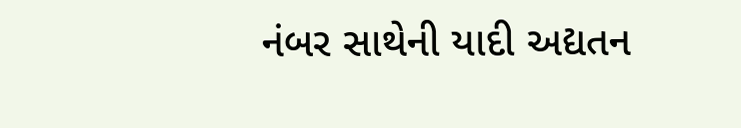નંબર સાથેની યાદી અદ્યતન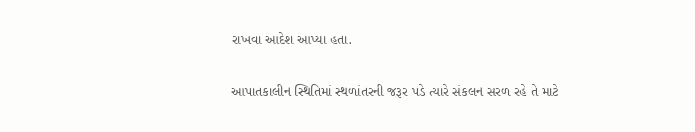રાખવા આદેશ આપ્યા હતા.

આપાતકાલીન સ્થિતિમાં સ્થળાંતરની જરૂર પડે ત્યારે સંકલન સરળ રહે તે માટે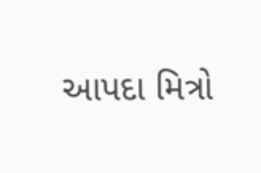આપદા મિત્રો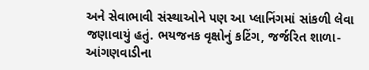અને સેવાભાવી સંસ્થાઓને પણ આ પ્લાનિંગમાં સાંકળી લેવા જણાવાયું હતું. ભયજનક વૃક્ષોનું કટિંગ, જર્જરિત શાળા-આંગણવાડીના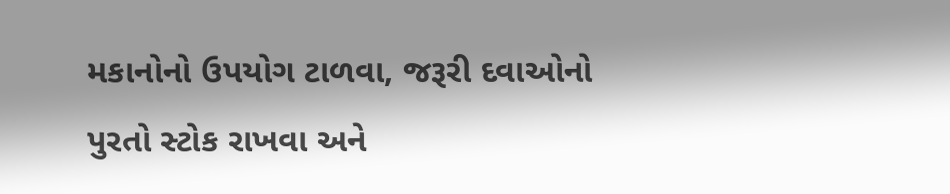મકાનોનો ઉપયોગ ટાળવા, જરૂરી દવાઓનો પુરતો સ્ટોક રાખવા અને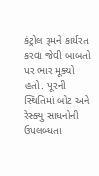કંટ્રોલ રૂમને કાર્યરત કરવા જેવી બાબતો પર ભાર મૂક્યો હતો. પૂરની સ્થિતિમાં બોટ અને રેસ્ક્યુ સાધનોની ઉપલબ્ધતા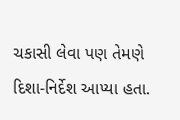ચકાસી લેવા પણ તેમણે દિશા-નિર્દેશ આપ્યા હતા.